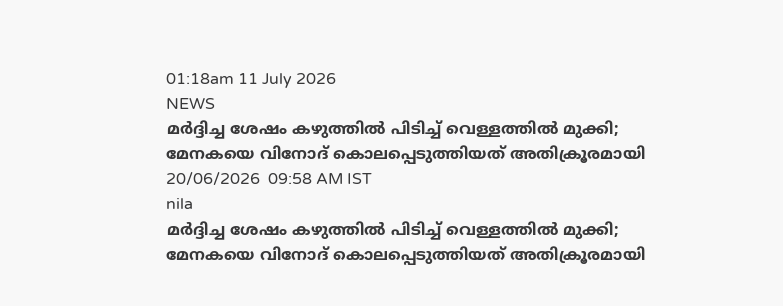01:18am 11 July 2026
NEWS
മർദ്ദിച്ച ശേഷം കഴുത്തിൽ പിടിച്ച് വെള്ളത്തിൽ മുക്കി; മേനകയെ വിനോദ് കൊലപ്പെടുത്തിയത് അതിക്രൂരമായി
20/06/2026  09:58 AM IST
nila
മർദ്ദിച്ച ശേഷം കഴുത്തിൽ പിടിച്ച് വെള്ളത്തിൽ മുക്കി; മേനകയെ വിനോദ് കൊലപ്പെടുത്തിയത് അതിക്രൂരമായി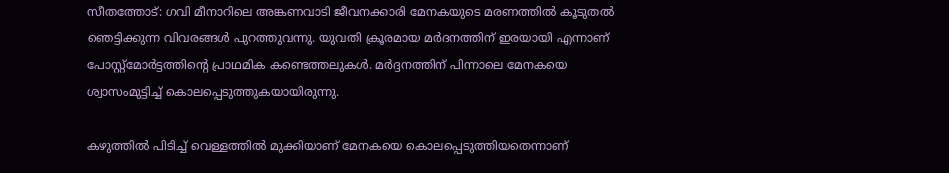സീതത്തോട്: ഗവി മീനാറിലെ അങ്കണവാടി ജീവനക്കാരി മേനകയുടെ മരണത്തിൽ കൂടുതൽ ഞെട്ടിക്കുന്ന വിവരങ്ങൾ പുറത്തുവന്നു. യുവതി ക്രൂരമായ മർദനത്തിന് ഇരയായി എന്നാണ് പോസ്റ്റ്മോർട്ടത്തിന്റെ പ്രാഥമിക കണ്ടെത്തലുകൾ. മർദ്ദനത്തിന് പിന്നാലെ മേനകയെ ശ്വാസംമുട്ടിച്ച് കൊലപ്പെടുത്തുകയായിരുന്നു.

കഴുത്തിൽ പിടിച്ച് വെള്ളത്തിൽ മുക്കിയാണ് മേനകയെ കൊലപ്പെടുത്തിയതെന്നാണ്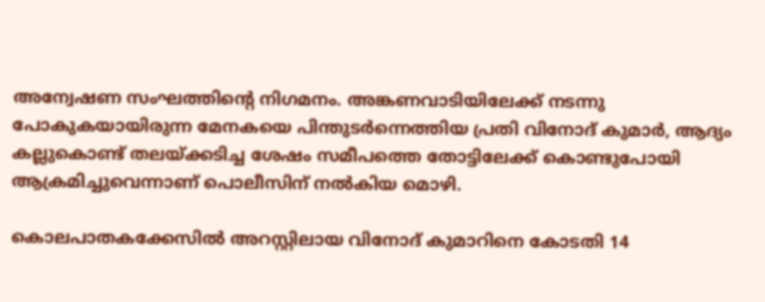അന്വേഷണ സംഘത്തിന്റെ നിഗമനം. അങ്കണവാടിയിലേക്ക് നടന്നു പോകുകയായിരുന്ന മേനകയെ പിന്തുടർന്നെത്തിയ പ്രതി വിനോദ് കുമാർ, ആദ്യം കല്ലുകൊണ്ട് തലയ്ക്കടിച്ച ശേഷം സമീപത്തെ തോട്ടിലേക്ക് കൊണ്ടുപോയി ആക്രമിച്ചുവെന്നാണ് പൊലീസിന് നൽകിയ മൊഴി.

കൊലപാതകക്കേസിൽ അറസ്റ്റിലായ വിനോദ് കുമാറിനെ കോടതി 14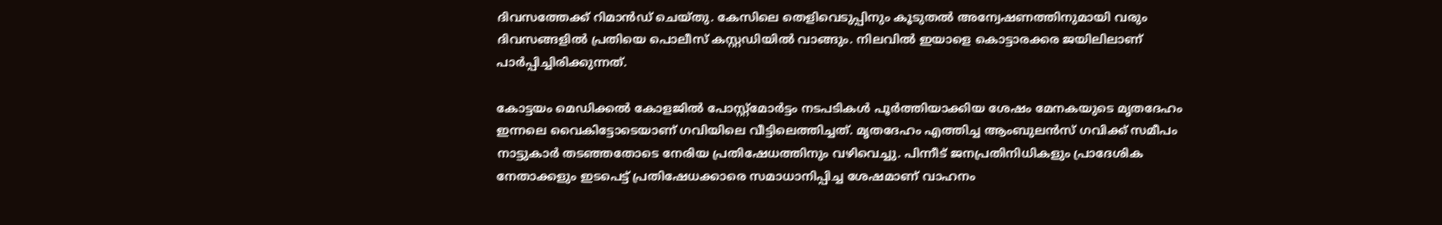ദിവസത്തേക്ക് റിമാൻഡ് ചെയ്തു. കേസിലെ തെളിവെടുപ്പിനും കൂടുതൽ അന്വേഷണത്തിനുമായി വരും ദിവസങ്ങളിൽ പ്രതിയെ പൊലീസ് കസ്റ്റഡിയിൽ വാങ്ങും. നിലവിൽ ഇയാളെ കൊട്ടാരക്കര ജയിലിലാണ് പാർപ്പിച്ചിരിക്കുന്നത്.

കോട്ടയം മെഡിക്കൽ കോളജിൽ പോസ്റ്റ്മോർട്ടം നടപടികൾ പൂർത്തിയാക്കിയ ശേഷം മേനകയുടെ മൃതദേഹം ഇന്നലെ വൈകിട്ടോടെയാണ് ഗവിയിലെ വീട്ടിലെത്തിച്ചത്. മൃതദേഹം എത്തിച്ച ആംബുലൻസ് ഗവിക്ക് സമീപം നാട്ടുകാർ തടഞ്ഞതോടെ നേരിയ പ്രതിഷേധത്തിനും വഴിവെച്ചു. പിന്നീട് ജനപ്രതിനിധികളും പ്രാദേശിക നേതാക്കളും ഇടപെട്ട് പ്രതിഷേധക്കാരെ സമാധാനിപ്പിച്ച ശേഷമാണ് വാഹനം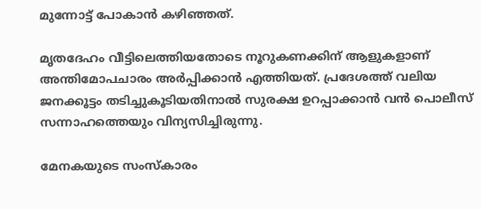മുന്നോട്ട് പോകാൻ കഴിഞ്ഞത്.

മൃതദേഹം വീട്ടിലെത്തിയതോടെ നൂറുകണക്കിന് ആളുകളാണ് അന്തിമോപചാരം അർപ്പിക്കാൻ എത്തിയത്. പ്രദേശത്ത് വലിയ ജനക്കൂട്ടം തടിച്ചുകൂടിയതിനാൽ സുരക്ഷ ഉറപ്പാക്കാൻ വൻ പൊലീസ് സന്നാഹത്തെയും വിന്യസിച്ചിരുന്നു.

മേനകയുടെ സംസ്കാരം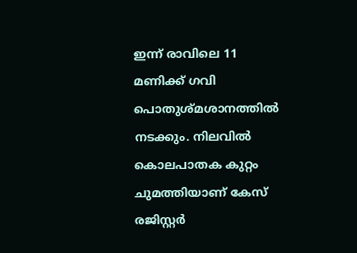ഇന്ന് രാവിലെ 11 മണിക്ക് ഗവി പൊതുശ്മശാനത്തിൽ നടക്കും. നിലവിൽ കൊലപാതക കുറ്റം ചുമത്തിയാണ് കേസ് രജിസ്റ്റർ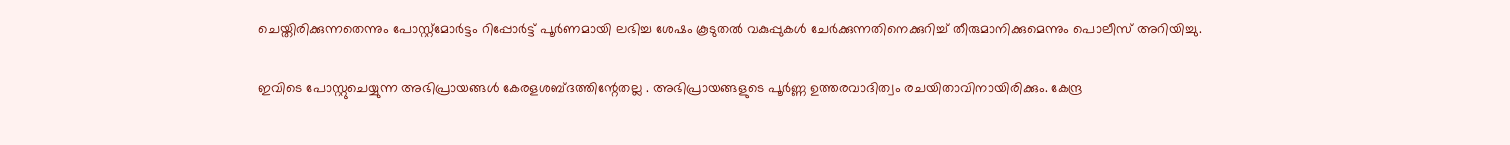ചെയ്തിരിക്കുന്നതെന്നും പോസ്റ്റ്മോർട്ടം റിപ്പോർട്ട് പൂർണമായി ലഭിച്ച ശേഷം കൂടുതൽ വകുപ്പുകൾ ചേർക്കുന്നതിനെക്കുറിച്ച് തീരുമാനിക്കുമെന്നും പൊലീസ് അറിയിച്ചു.

ഇവിടെ പോസ്റ്റുചെയ്യുന്ന അഭിപ്രായങ്ങള്‍ കേരളശബ്‌ദത്തിന്റേതല്ല . അഭിപ്രായങ്ങളുടെ പൂര്‍ണ്ണ ഉത്തരവാദിത്വം രചയിതാവിനായിരിക്കും. കേന്ദ്ര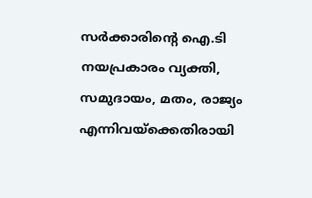സർക്കാരിന്റെ ഐ.ടി നയപ്രകാരം വ്യക്തി, സമുദായം, മതം, രാജ്യം എന്നിവയ്ക്കെതിരായി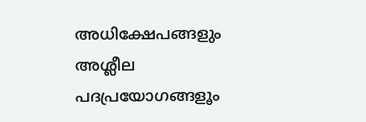അധിക്ഷേപങ്ങളും അശ്ലീല പദപ്രയോഗങ്ങളൂം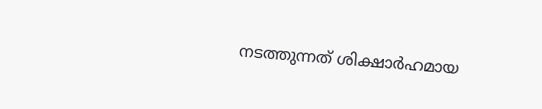നടത്തുന്നത് ശിക്ഷാര്‍ഹമായ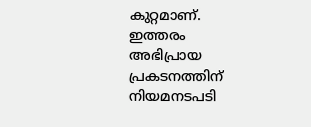കുറ്റമാണ്. ഇത്തരം അഭിപ്രായ പ്രകടനത്തിന് നിയമനടപടി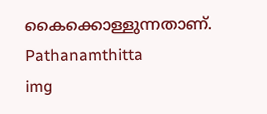കൈക്കൊള്ളുന്നതാണ്.
Pathanamthitta
img